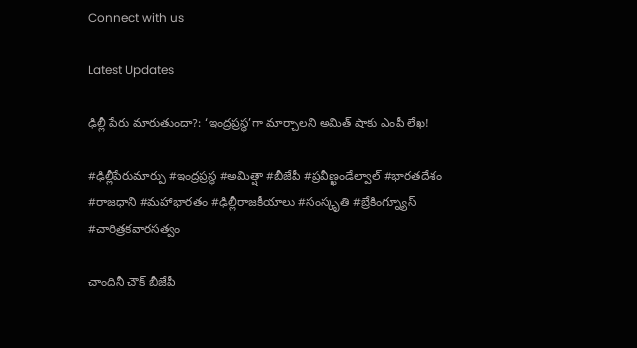Connect with us

Latest Updates

ఢిల్లీ పేరు మారుతుందా?: ‘ఇంద్రప్రస్థ’గా మార్చాలని అమిత్ షాకు ఎంపీ లేఖ!

#ఢిల్లీపేరుమార్పు #ఇంద్రప్రస్థ #అమిత్షా #బీజేపీ #ప్రవీణ్ఖండేల్వాల్ #భారతదేశం #రాజధాని #మహాభారతం #ఢిల్లీరాజకీయాలు #సంస్కృతి #బ్రేకింగ్న్యూస్ #చారిత్రకవారసత్వం

చాందినీ చౌక్ బీజేపీ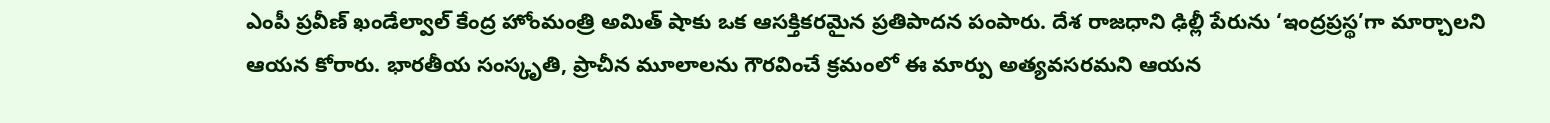ఎంపీ ప్రవీణ్ ఖండేల్వాల్ కేంద్ర హోంమంత్రి అమిత్ షాకు ఒక ఆసక్తికరమైన ప్రతిపాదన పంపారు. దేశ రాజధాని ఢిల్లీ పేరును ‘ఇంద్రప్రస్థ’గా మార్చాలని ఆయన కోరారు. భారతీయ సంస్కృతి, ప్రాచీన మూలాలను గౌరవించే క్రమంలో ఈ మార్పు అత్యవసరమని ఆయన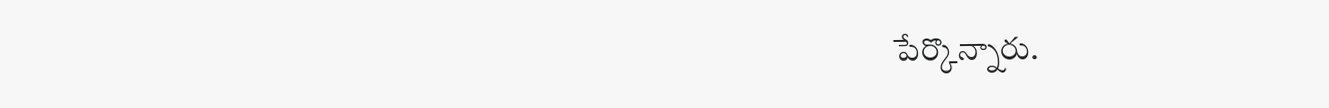పేర్కొన్నారు.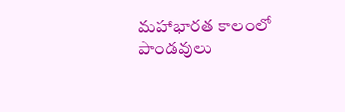మహాభారత కాలంలో పాండవులు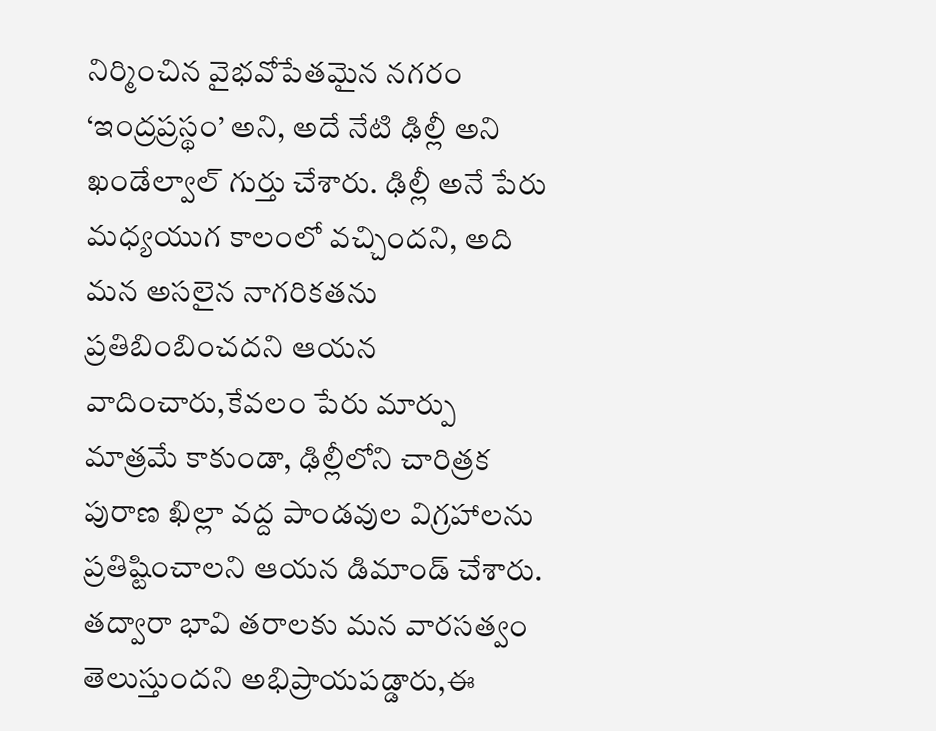నిర్మించిన వైభవోపేతమైన నగరం ‘ఇంద్రప్రస్థం’ అని, అదే నేటి ఢిల్లీ అని ఖండేల్వాల్ గుర్తు చేశారు. ఢిల్లీ అనే పేరు మధ్యయుగ కాలంలో వచ్చిందని, అది మన అసలైన నాగరికతను ప్రతిబింబించదని ఆయన వాదించారు,కేవలం పేరు మార్పు మాత్రమే కాకుండా, ఢిల్లీలోని చారిత్రక పురాణ ఖిల్లా వద్ద పాండవుల విగ్రహాలను ప్రతిష్టించాలని ఆయన డిమాండ్ చేశారు. తద్వారా భావి తరాలకు మన వారసత్వం తెలుస్తుందని అభిప్రాయపడ్డారు,ఈ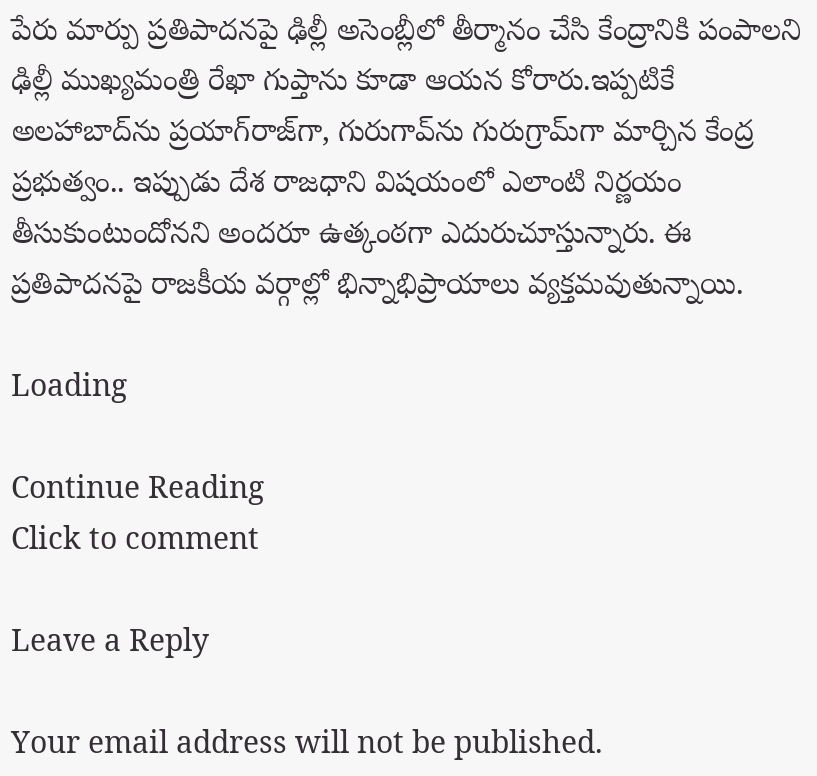పేరు మార్పు ప్రతిపాదనపై ఢిల్లీ అసెంబ్లీలో తీర్మానం చేసి కేంద్రానికి పంపాలని ఢిల్లీ ముఖ్యమంత్రి రేఖా గుప్తాను కూడా ఆయన కోరారు.ఇప్పటికే అలహాబాద్‌ను ప్రయాగ్‌రాజ్‌గా, గురుగావ్‌ను గురుగ్రామ్‌గా మార్చిన కేంద్ర ప్రభుత్వం.. ఇప్పుడు దేశ రాజధాని విషయంలో ఎలాంటి నిర్ణయం తీసుకుంటుందోనని అందరూ ఉత్కంఠగా ఎదురుచూస్తున్నారు. ఈ ప్రతిపాదనపై రాజకీయ వర్గాల్లో భిన్నాభిప్రాయాలు వ్యక్తమవుతున్నాయి.

Loading

Continue Reading
Click to comment

Leave a Reply

Your email address will not be published.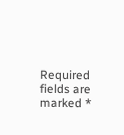Required fields are marked *